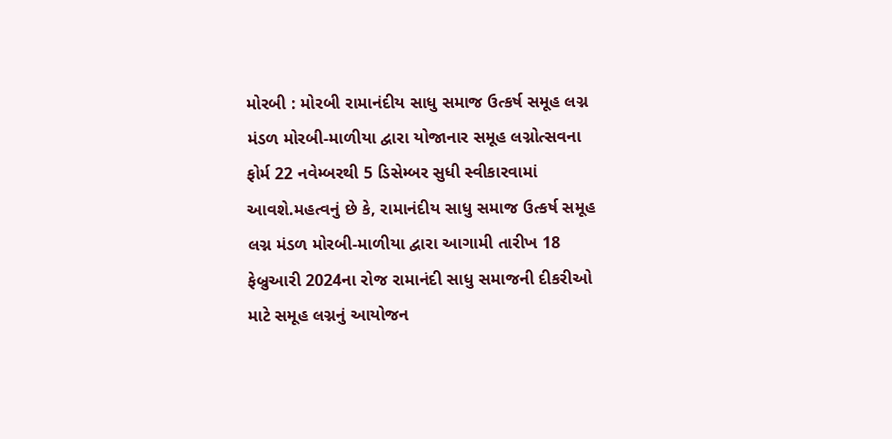મોરબી : મોરબી રામાનંદીય સાધુ સમાજ ઉત્કર્ષ સમૂહ લગ્ન મંડળ મોરબી-માળીયા દ્વારા યોજાનાર સમૂહ લગ્નોત્સવના ફોર્મ 22 નવેમ્બરથી 5 ડિસેમ્બર સુધી સ્વીકારવામાં આવશે.મહત્વનું છે કે, રામાનંદીય સાધુ સમાજ ઉત્કર્ષ સમૂહ લગ્ન મંડળ મોરબી-માળીયા દ્વારા આગામી તારીખ 18 ફેબ્રુઆરી 2024ના રોજ રામાનંદી સાધુ સમાજની દીકરીઓ માટે સમૂહ લગ્નનું આયોજન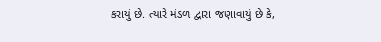કરાયું છે. ત્યારે મંડળ દ્વારા જણાવાયું છે કે,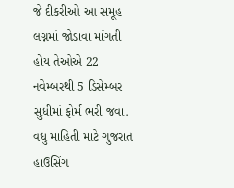જે દીકરીઓ આ સમૂહ લગ્નમાં જોડાવા માંગતી હોય તેઓએ 22 નવેમ્બરથી 5 ડિસેમ્બર સુધીમાં ફોર્મ ભરી જવા. વધુ માહિતી માટે ગુજરાત હાઉસિંગ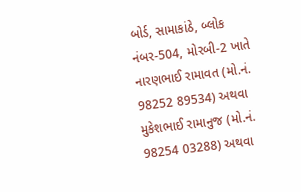બોર્ડ, સામાકાંઠે, બ્લોક નંબર-504, મોરબી-2 ખાતે નારણભાઈ રામાવત (મો.નં. 98252 89534) અથવા મુકેશભાઈ રામાનુજ (મો.નં. 98254 03288) અથવા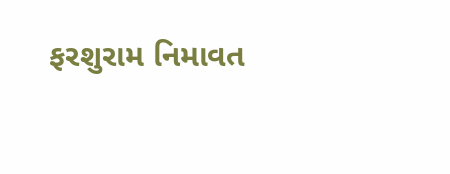ફરશુરામ નિમાવત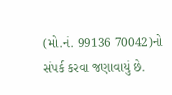(મો.નં. 99136 70042)નો સંપર્ક કરવા જણાવાયું છે.